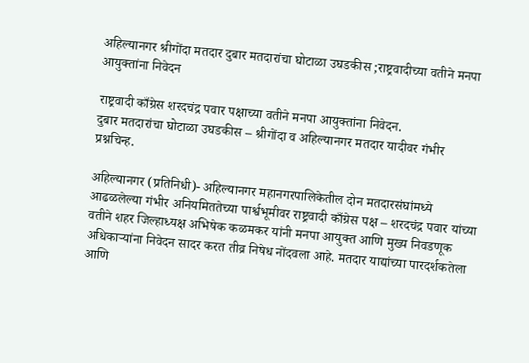अहिल्यानगर श्रीगोंदा मतदार दुबार मतदारांचा घोटाळा उघडकीस ;राष्ट्रवादीच्या वतीने मनपा आयुक्तांना निवेदन

राष्ट्रवादी काँग्रेस शरदचंद्र पवार पक्षाच्या वतीने मनपा आयुक्तांना निवेदन.
दुबार मतदारांचा घोटाळा उघडकीस – श्रीगोंदा व अहिल्यानगर मतदार यादीवर गंभीर प्रश्नचिन्ह.

अहिल्यानगर (प्रतिनिधी)- अहिल्यानगर महानगरपालिकेतील दोन मतदारसंघांमध्ये आढळलेल्या गंभीर अनियमिततेच्या पार्श्वभूमीवर राष्ट्रवादी काँग्रेस पक्ष – शरदचंद्र पवार यांच्या वतीने शहर जिल्हाध्यक्ष अभिषेक कळमकर यांनी मनपा आयुक्त आणि मुख्य निवडणूक अधिकाऱ्यांना निवेदन सादर करत तीव्र निषेध नोंदवला आहे. मतदार याद्यांच्या पारदर्शकतेला आणि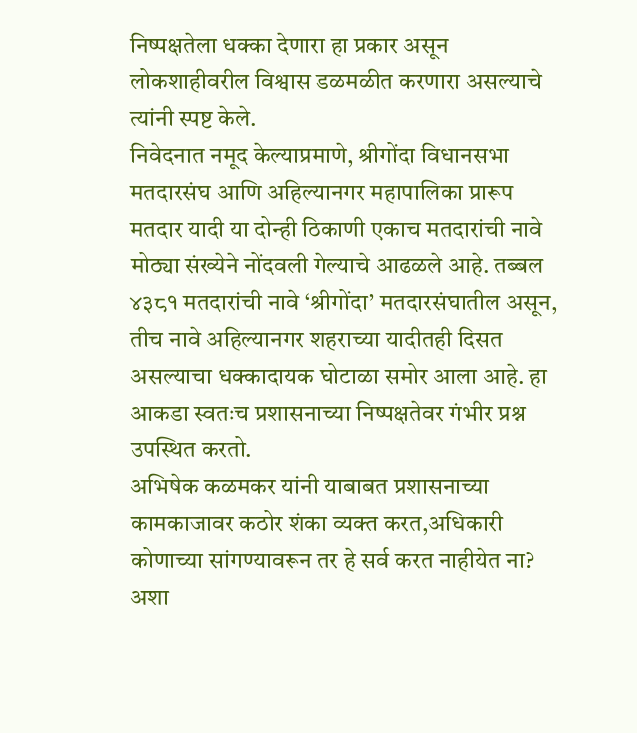निष्पक्षतेला धक्का देणारा हा प्रकार असून लोकशाहीवरील विश्वास डळमळीत करणारा असल्याचे त्यांनी स्पष्ट केले.
निवेदनात नमूद केल्याप्रमाणे, श्रीगोंदा विधानसभा मतदारसंघ आणि अहिल्यानगर महापालिका प्रारूप मतदार यादी या दोन्ही ठिकाणी एकाच मतदारांची नावे मोठ्या संख्येने नोंदवली गेल्याचे आढळले आहे. तब्बल ४३८१ मतदारांची नावे ‘श्रीगोंदा’ मतदारसंघातील असून, तीच नावे अहिल्यानगर शहराच्या यादीतही दिसत असल्याचा धक्कादायक घोटाळा समोर आला आहे. हा आकडा स्वतःच प्रशासनाच्या निष्पक्षतेवर गंभीर प्रश्न उपस्थित करतो.
अभिषेक कळमकर यांनी याबाबत प्रशासनाच्या कामकाजावर कठोर शंका व्यक्त करत,अधिकारी कोणाच्या सांगण्यावरून तर हे सर्व करत नाहीयेत ना? अशा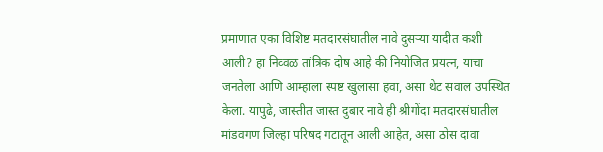प्रमाणात एका विशिष्ट मतदारसंघातील नावे दुसऱ्या यादीत कशी आली? हा निव्वळ तांत्रिक दोष आहे की नियोजित प्रयत्न, याचा जनतेला आणि आम्हाला स्पष्ट खुलासा हवा, असा थेट सवाल उपस्थित केला. यापुढे, जास्तीत जास्त दुबार नावे ही श्रीगोंदा मतदारसंघातील मांडवगण जिल्हा परिषद गटातून आली आहेत, असा ठोस दावा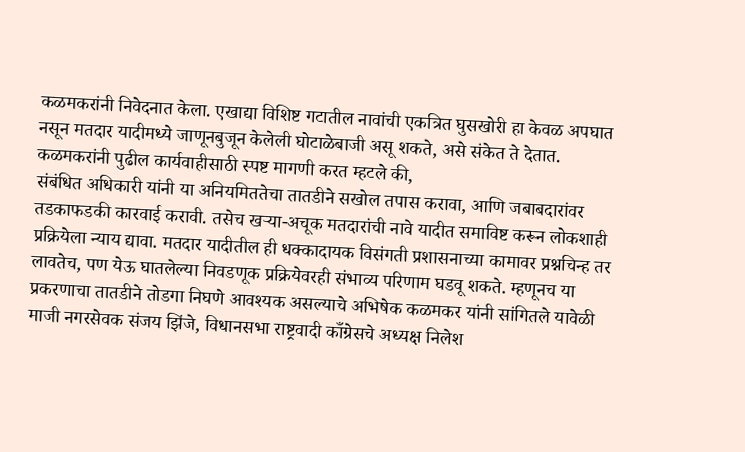कळमकरांनी निवेदनात केला. एखाद्या विशिष्ट गटातील नावांची एकत्रित घुसखोरी हा केवळ अपघात नसून मतदार यादीमध्ये जाणूनबुजून केलेली घोटाळेबाजी असू शकते, असे संकेत ते देतात. कळमकरांनी पुढील कार्यवाहीसाठी स्पष्ट मागणी करत म्हटले की,
संबंधित अधिकारी यांनी या अनियमिततेचा तातडीने सखोल तपास करावा, आणि जबाबदारांवर तडकाफडकी कारवाई करावी. तसेच खऱ्या-अचूक मतदारांची नावे यादीत समाविष्ट करून लोकशाही प्रक्रियेला न्याय द्यावा. मतदार यादीतील ही धक्कादायक विसंगती प्रशासनाच्या कामावर प्रश्नचिन्ह तर लावतेच, पण येऊ घातलेल्या निवडणूक प्रक्रियेवरही संभाव्य परिणाम घडवू शकते. म्हणूनच या प्रकरणाचा तातडीने तोडगा निघणे आवश्यक असल्याचे अभिषेक कळमकर यांनी सांगितले यावेळी माजी नगरसेवक संजय झिंजे, विधानसभा राष्ट्रवादी काँग्रेसचे अध्यक्ष निलेश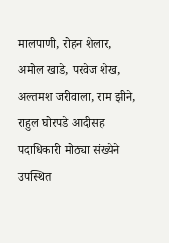मालपाणी, रोहन शेलार, अमोल खाडे, परवेज शेख, अल्तमश जरीवाला, राम झीने, राहुल घोरपडे आदीसह पदाधिकारी मोठ्या संख्येने उपस्थित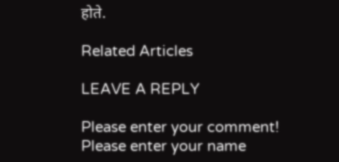होते.

Related Articles

LEAVE A REPLY

Please enter your comment!
Please enter your name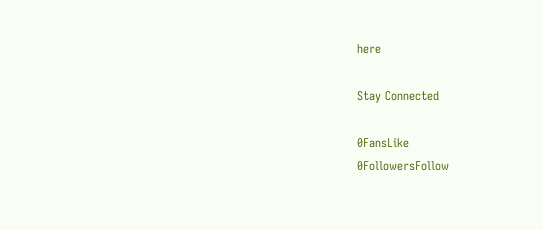here

Stay Connected

0FansLike
0FollowersFollow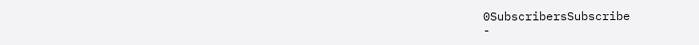0SubscribersSubscribe
-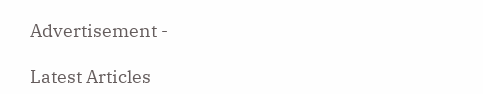Advertisement -

Latest Articles